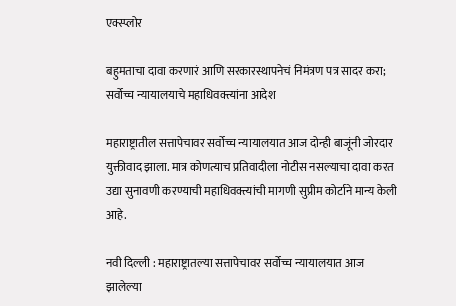एक्स्प्लोर

बहुमताचा दावा करणारं आणि सरकारस्थापनेचं निमंत्रण पत्र सादर करा; सर्वोच्च न्यायालयाचे महाधिवक्त्यांना आदेश

महाराष्ट्रातील सत्तापेचावर सर्वोच्च न्यायालयात आज दोन्ही बाजूंनी जोरदार युक्तीवाद झाला. मात्र कोणत्याच प्रतिवादीला नोटीस नसल्याचा दावा करत उद्या सुनावणी करण्याची महाधिवक्त्यांची मागणी सुप्रीम कोर्टाने मान्य केली आहे.

नवी दिल्ली : महाराष्ट्रातल्या सत्तापेचावर सर्वोच्च न्यायालयात आज झालेल्या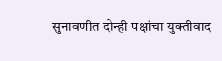सुनावणीत दोन्ही पक्षांचा युक्तीवाद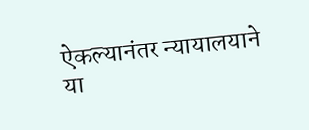ऐकल्यानंतर न्यायालयाने या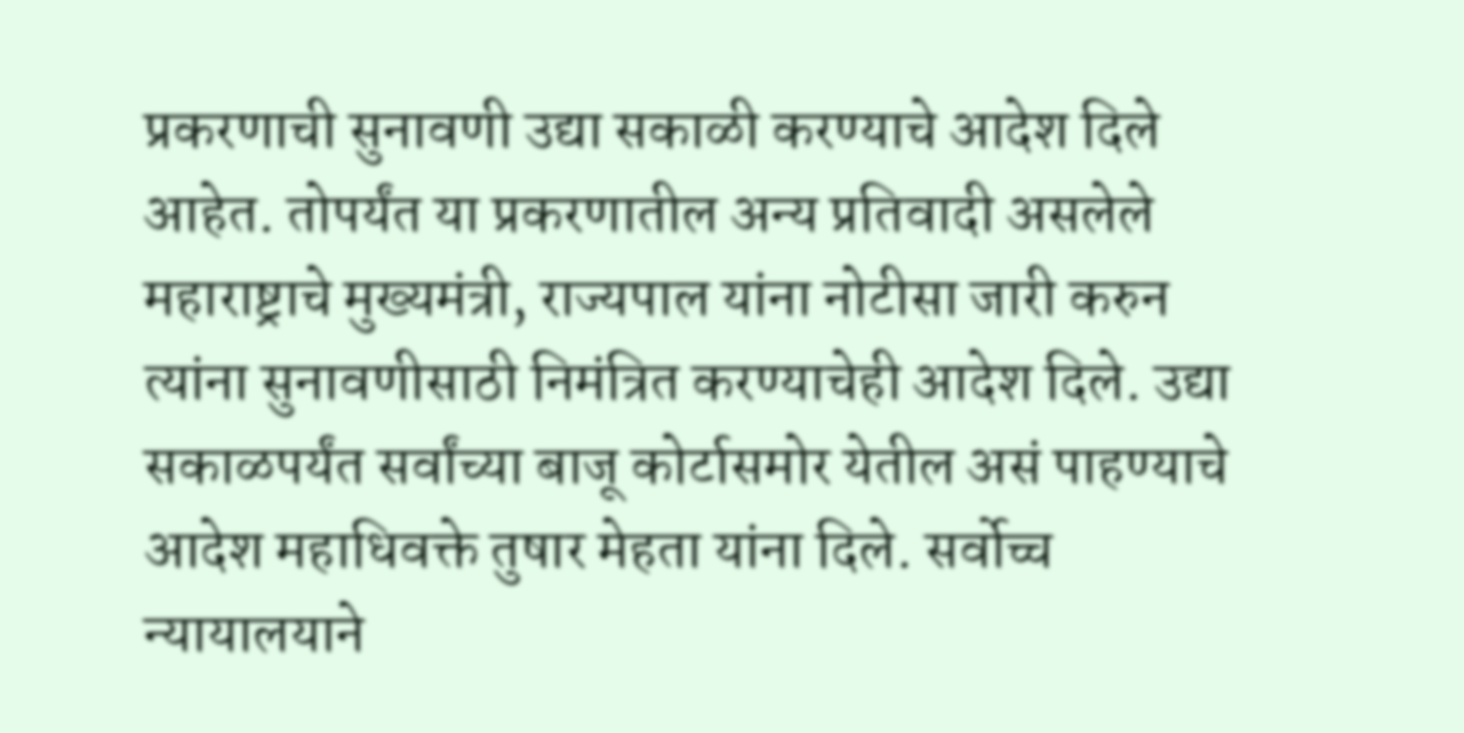प्रकरणाची सुनावणी उद्या सकाळी करण्याचे आदेश दिले आहेत. तोपर्यंत या प्रकरणातील अन्य प्रतिवादी असलेले महाराष्ट्राचे मुख्यमंत्री, राज्यपाल यांना नोटीसा जारी करुन त्यांना सुनावणीसाठी निमंत्रित करण्याचेही आदेश दिले. उद्या सकाळपर्यंत सर्वांच्या बाजू कोर्टासमोर येतील असं पाहण्याचे आदेश महाधिवक्ते तुषार मेहता यांना दिले. सर्वोच्च न्यायालयाने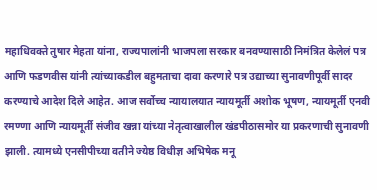महाधिवक्ते तुषार मेहता यांना, राज्यपालांनी भाजपला सरकार बनवण्यासाठी निमंत्रित केलेलं पत्र आणि फडणवीस यांनी त्यांच्याकडील बहुमताचा दावा करणारे पत्र उद्याच्या सुनावणीपूर्वी सादर करण्याचे आदेश दिले आहेत. आज सर्वोच्च न्यायालयात न्यायमूर्ती अशोक भूषण, न्यायमूर्ती एनवी रमण्णा आणि न्यायमूर्ती संजीव खन्ना यांच्या नेतृत्वाखालील खंडपीठासमोर या प्रकरणाची सुनावणी झाली. त्यामध्ये एनसीपीच्या वतीने ज्येष्ठ विधीज्ञ अभिषेक मनू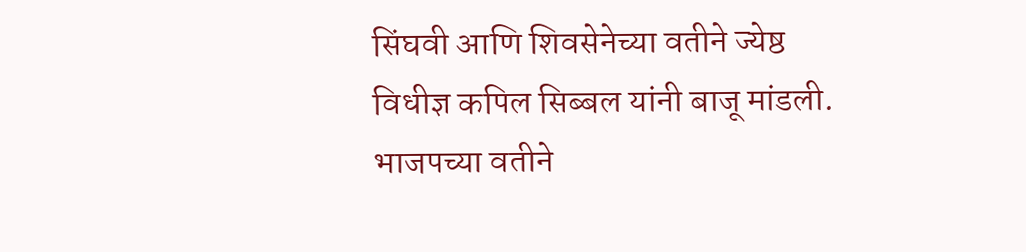सिंघवी आणि शिवसेनेच्या वतीने ज्येष्ठ विधीज्ञ कपिल सिब्बल यांनी बाजू मांडली. भाजपच्या वतीने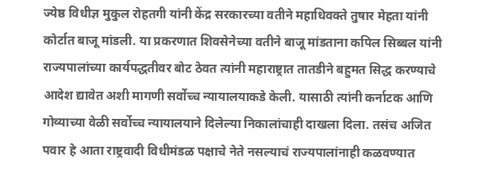ज्येष्ठ विधीज्ञ मुकुल रोहतगी यांनी केंद्र सरकारच्या वतीने महाधिवक्ते तुषार मेहता यांनी कोर्टात बाजू मांडली. या प्रकरणात शिवसेनेच्या वतीने बाजू मांडताना कपिल सिब्बल यांनी राज्यपालांच्या कार्यपद्धतीवर बोट ठेवत त्यांनी महाराष्ट्रात तातडीने बहुमत सिद्ध करण्याचे आदेश द्यावेत अशी मागणी सर्वोच्च न्यायालयाकडे केली. यासाठी त्यांनी कर्नाटक आणि गोव्याच्या वेळी सर्वोच्च न्यायालयाने दिलेल्या निकालांचाही दाखला दिला. तसंच अजित पवार हे आता राष्ट्रवादी विधीमंडळ पक्षाचे नेते नसल्याचं राज्यपालांनाही कळवण्यात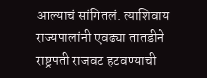आल्याचं सांगितलं. त्याशिवाय राज्यपालांनी एवढ्या तातडीने राष्ट्रपती राजवट हटवण्याची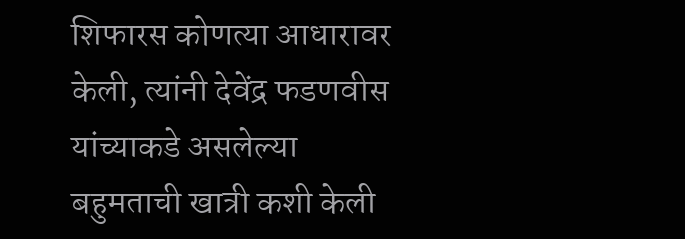शिफारस कोणत्या आधारावर केली, त्यांनी देवेंद्र फडणवीस यांच्याकडे असलेल्या बहुमताची खात्री कशी केली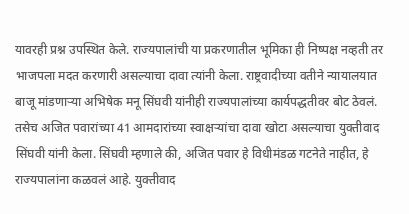यावरही प्रश्न उपस्थित केले. राज्यपालांची या प्रकरणातील भूमिका ही निष्पक्ष नव्हती तर भाजपला मदत करणारी असल्याचा दावा त्यांनी केला. राष्ट्रवादीच्या वतीने न्यायालयात बाजू मांडणाऱ्या अभिषेक मनू सिंघवी यांनीही राज्यपालांच्या कार्यपद्धतीवर बोट ठेवलं. तसेच अजित पवारांच्या 41 आमदारांच्या स्वाक्षऱ्यांचा दावा खोटा असल्याचा युक्तीवाद सिंघवी यांनी केला. सिंघवी म्हणाले की, अजित पवार हे विधीमंडळ गटनेते नाहीत, हे राज्यपालांना कळवलं आहे. युक्तीवाद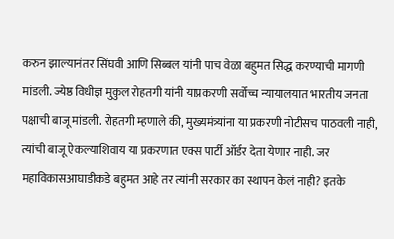करुन झाल्यानंतर सिंघवी आणि सिब्बल यांनी पाच वेळा बहुमत सिद्ध करण्याची मागणी मांडली. ज्येष्ठ विधीज्ञ मुकुल रोहतगी यांनी याप्रकरणी सर्वोच्च न्यायालयात भारतीय जनता पक्षाची बाजू मांडली. रोहतगी म्हणाले की, मुख्यमंत्र्यांना या प्रकरणी नोटीसच पाठवली नाही, त्यांची बाजू ऐकल्याशिवाय या प्रकरणात एक्स पार्टी ऑर्डर देता येणार नाही. जर महाविकासआघाडीकडे बहुमत आहे तर त्यांनी सरकार का स्थापन केलं नाही? इतके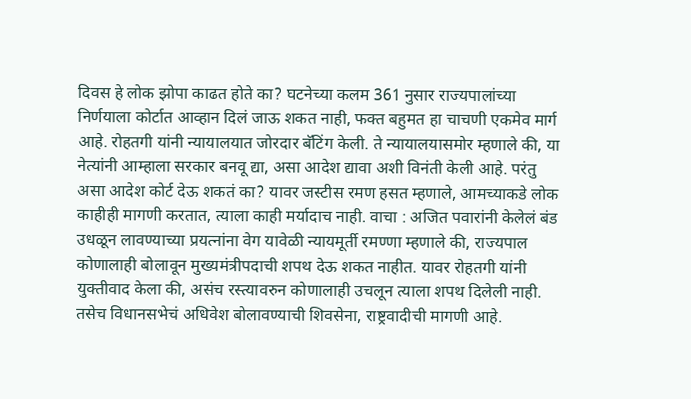दिवस हे लोक झोपा काढत होते का? घटनेच्या कलम 361 नुसार राज्यपालांच्या निर्णयाला कोर्टात आव्हान दिलं जाऊ शकत नाही, फक्त बहुमत हा चाचणी एकमेव मार्ग आहे. रोहतगी यांनी न्यायालयात जोरदार बॅटिंग केली. ते न्यायालयासमोर म्हणाले की, या नेत्यांनी आम्हाला सरकार बनवू द्या, असा आदेश द्यावा अशी विनंती केली आहे. परंतु असा आदेश कोर्ट देऊ शकतं का? यावर जस्टीस रमण हसत म्हणाले, आमच्याकडे लोक काहीही मागणी करतात, त्याला काही मर्यादाच नाही. वाचा : अजित पवारांनी केलेलं बंड उधळून लावण्याच्या प्रयत्नांना वेग यावेळी न्यायमूर्ती रमण्णा म्हणाले की, राज्यपाल कोणालाही बोलावून मुख्यमंत्रीपदाची शपथ देऊ शकत नाहीत. यावर रोहतगी यांनी युक्तीवाद केला की, असंच रस्त्यावरुन कोणालाही उचलून त्याला शपथ दिलेली नाही. तसेच विधानसभेचं अधिवेश बोलावण्याची शिवसेना, राष्ट्रवादीची मागणी आहे.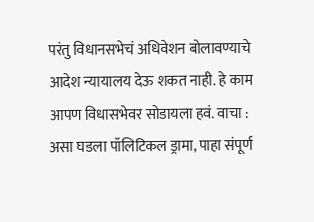परंतु विधानसभेचं अधिवेशन बोलावण्याचे आदेश न्यायालय देऊ शकत नाही. हे काम आपण विधासभेवर सोडायला हवं. वाचा : असा घडला पॉलिटिकल ड्रामा, पाहा संपूर्ण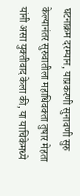घटनाक्रम दरम्यान, याप्रकरणी सुनावणी सुरु केल्यानंतर सुरुवातीला महाधिवक्ता तुषार मेहता यांनी असा युक्तीवाद केला की, या याचिकेमध्ये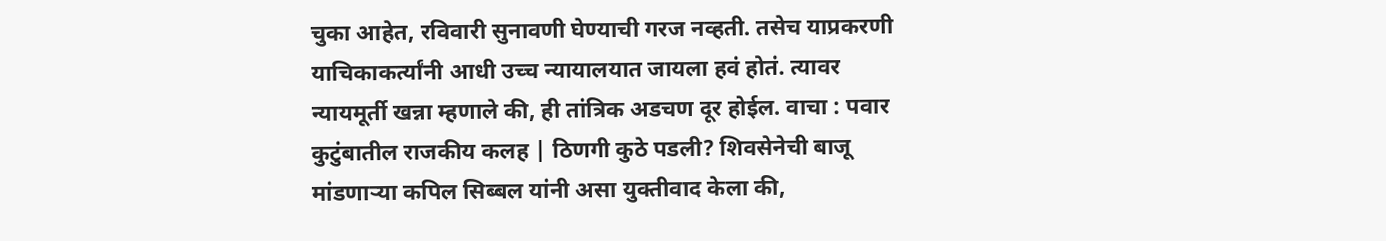चुका आहेत, रविवारी सुनावणी घेण्याची गरज नव्हती. तसेच याप्रकरणी याचिकाकर्त्यांनी आधी उच्च न्यायालयात जायला हवं होतं. त्यावर न्यायमूर्ती खन्ना म्हणाले की, ही तांत्रिक अडचण दूर होईल. वाचा : पवार कुटुंबातील राजकीय कलह | ठिणगी कुठे पडली? शिवसेनेची बाजू मांडणाऱ्या कपिल सिब्बल यांनी असा युक्तीवाद केला की,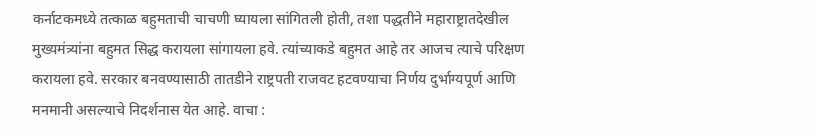कर्नाटकमध्ये तत्काळ बहुमताची चाचणी घ्यायला सांगितली होती, तशा पद्धतीने महाराष्ट्रातदेखील मुख्यमंत्र्यांना बहुमत सिद्ध करायला सांगायला हवे. त्यांच्याकडे बहुमत आहे तर आजच त्याचे परिक्षण करायला हवे. सरकार बनवण्यासाठी तातडीने राष्ट्रपती राजवट हटवण्याचा निर्णय दुर्भाग्यपूर्ण आणि मनमानी असल्याचे निदर्शनास येत आहे. वाचा :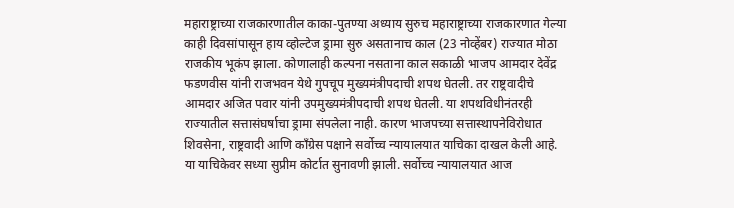महाराष्ट्राच्या राजकारणातील काका-पुतण्या अध्याय सुरुच महाराष्ट्राच्या राजकारणात गेल्या काही दिवसांपासून हाय व्होल्टेज ड्रामा सुरु असतानाच काल (23 नोव्हेंबर) राज्यात मोठा राजकीय भूकंप झाला. कोणालाही कल्पना नसताना काल सकाळी भाजप आमदार देवेंद्र फडणवीस यांनी राजभवन येथे गुपचूप मुख्यमंत्रीपदाची शपथ घेतली. तर राष्ट्रवादीचे आमदार अजित पवार यांनी उपमुख्यमंत्रीपदाची शपथ घेतली. या शपथविधीनंतरही राज्यातील सत्तासंघर्षाचा ड्रामा संपलेला नाही. कारण भाजपच्या सत्तास्थापनेविरोधात शिवसेना, राष्ट्रवादी आणि काँग्रेस पक्षाने सर्वोच्च न्यायालयात याचिका दाखल केली आहे. या याचिकेवर सध्या सुप्रीम कोर्टात सुनावणी झाली. सर्वोच्च न्यायालयात आज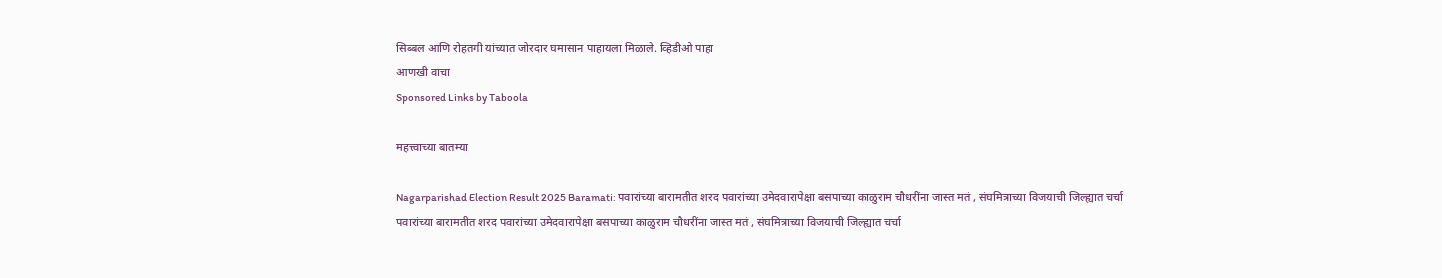सिब्बल आणि रोहतगी यांच्यात जोरदार घमासान पाहायला मिळाले. व्हिडीओ पाहा
आणखी वाचा
Sponsored Links by Taboola

महत्त्वाच्या बातम्या

Nagarparishad Election Result 2025 Baramati: पवारांच्या बारामतीत शरद पवारांच्या उमेदवारापेक्षा बसपाच्या काळुराम चौधरींना जास्त मतं , संघमित्राच्या विजयाची जिल्ह्यात चर्चा
पवारांच्या बारामतीत शरद पवारांच्या उमेदवारापेक्षा बसपाच्या काळुराम चौधरींना जास्त मतं , संघमित्राच्या विजयाची जिल्ह्यात चर्चा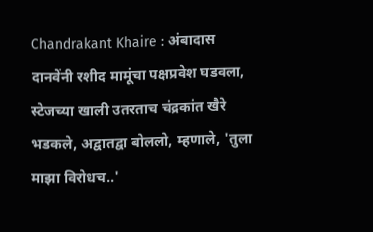Chandrakant Khaire : अंबादास दानवेंनी रशीद मामूंचा पक्षप्रवेश घडवला, स्टेजच्या खाली उतरताच चंद्रकांत खैरे भडकले, अद्वातद्वा बोललो, म्हणाले, 'तुला माझा विरोधच..'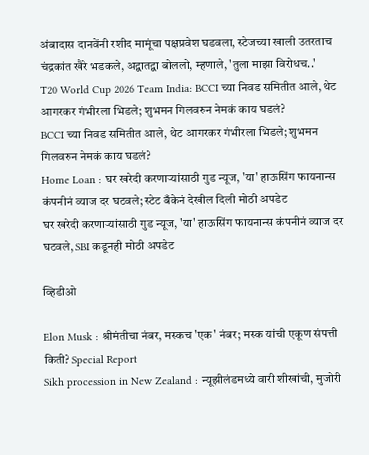अंबादास दानवेंनी रशीद मामूंचा पक्षप्रवेश घडवला, स्टेजच्या खाली उतरताच चंद्रकांत खैरे भडकले, अद्वातद्वा बोललो, म्हणाले, 'तुला माझा विरोधच..'
T20 World Cup 2026 Team India: BCCI च्या निवड समितीत आले, थेट आगरकर गंभीरला भिडले; शुभमन गिलवरुन नेमकं काय घडलं?
BCCI च्या निवड समितीत आले, थेट आगरकर गंभीरला भिडले; शुभमन गिलवरुन नेमकं काय घडलं?
Home Loan : घर खरेदी करणाऱ्यांसाठी गुड न्यूज, 'या' हाऊसिंग फायनान्स कंपनीनं व्याज दर घटवले; स्टेट बँकेनं देखील दिली मोठी अपडेट
घर खरेदी करणाऱ्यांसाठी गुड न्यूज, 'या' हाऊसिंग फायनान्स कंपनीनं व्याज दर घटवले, SBI कडूनही मोठी अपडेट

व्हिडीओ

Elon Musk : श्रीमंतीचा नंबर, मस्कच 'एक' नंबर; मस्क यांची एकूण संपत्ती किती? Special Report
Sikh procession in New Zealand : न्यूझीलंडमध्ये वारी शीखांची, मुजोरी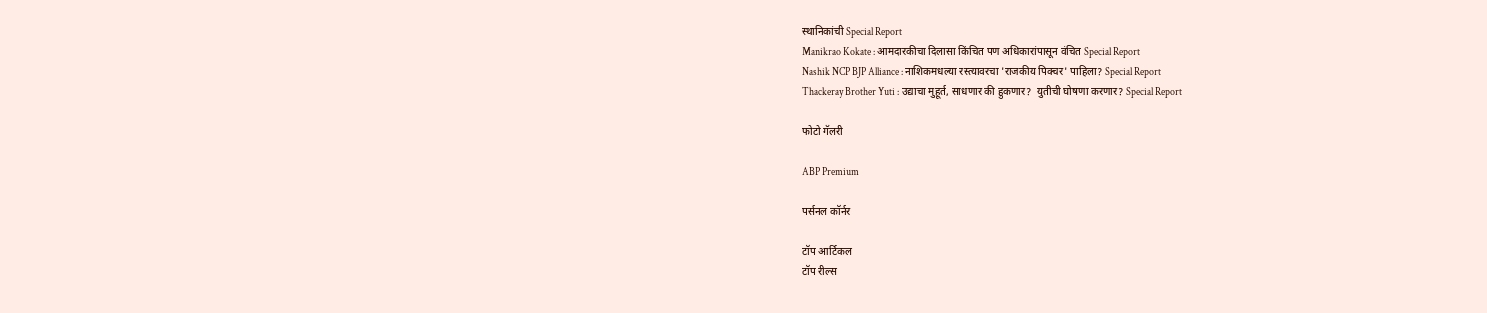स्थानिकांची Special Report
Manikrao Kokate : आमदारकीचा दिलासा किंचित पण अधिकारांपासून वंचित Special Report
Nashik NCP BJP Alliance : नाशिकमधल्या रस्त्यावरचा 'राजकीय पिक्चर' पाहिला? Special Report
Thackeray Brother Yuti : उद्याचा मुहूर्त, साधणार की हुकणार?  युतीची घोषणा करणार? Special Report

फोटो गॅलरी

ABP Premium

पर्सनल कॉर्नर

टॉप आर्टिकल
टॉप रील्स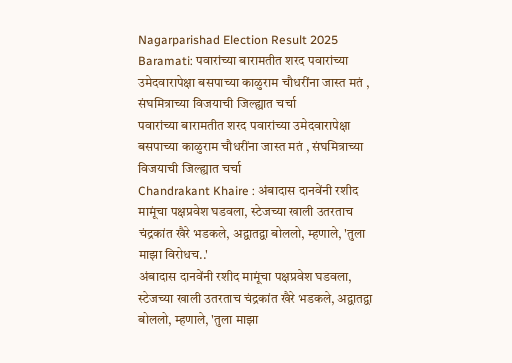Nagarparishad Election Result 2025 Baramati: पवारांच्या बारामतीत शरद पवारांच्या उमेदवारापेक्षा बसपाच्या काळुराम चौधरींना जास्त मतं , संघमित्राच्या विजयाची जिल्ह्यात चर्चा
पवारांच्या बारामतीत शरद पवारांच्या उमेदवारापेक्षा बसपाच्या काळुराम चौधरींना जास्त मतं , संघमित्राच्या विजयाची जिल्ह्यात चर्चा
Chandrakant Khaire : अंबादास दानवेंनी रशीद मामूंचा पक्षप्रवेश घडवला, स्टेजच्या खाली उतरताच चंद्रकांत खैरे भडकले, अद्वातद्वा बोललो, म्हणाले, 'तुला माझा विरोधच..'
अंबादास दानवेंनी रशीद मामूंचा पक्षप्रवेश घडवला, स्टेजच्या खाली उतरताच चंद्रकांत खैरे भडकले, अद्वातद्वा बोललो, म्हणाले, 'तुला माझा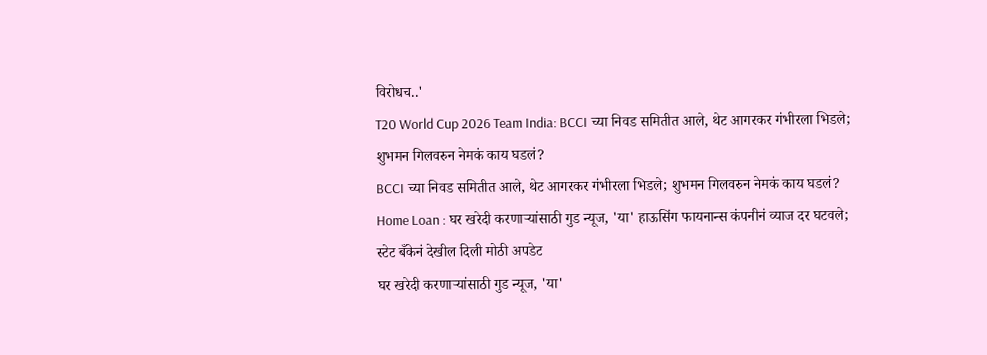विरोधच..'
T20 World Cup 2026 Team India: BCCI च्या निवड समितीत आले, थेट आगरकर गंभीरला भिडले; शुभमन गिलवरुन नेमकं काय घडलं?
BCCI च्या निवड समितीत आले, थेट आगरकर गंभीरला भिडले; शुभमन गिलवरुन नेमकं काय घडलं?
Home Loan : घर खरेदी करणाऱ्यांसाठी गुड न्यूज, 'या' हाऊसिंग फायनान्स कंपनीनं व्याज दर घटवले; स्टेट बँकेनं देखील दिली मोठी अपडेट
घर खरेदी करणाऱ्यांसाठी गुड न्यूज, 'या'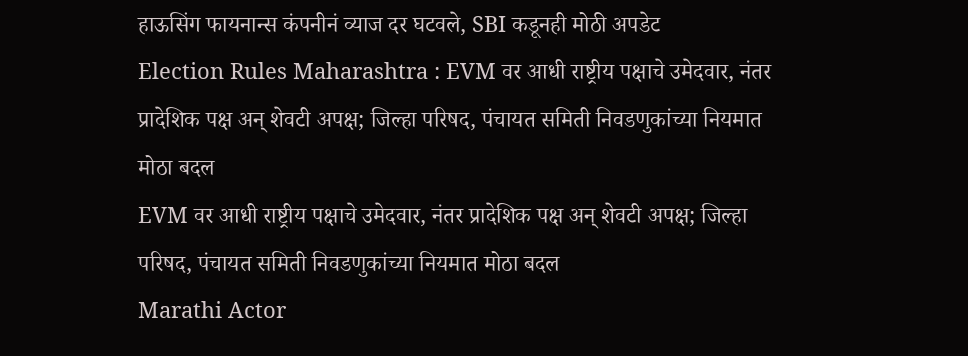हाऊसिंग फायनान्स कंपनीनं व्याज दर घटवले, SBI कडूनही मोठी अपडेट
Election Rules Maharashtra : EVM वर आधी राष्ट्रीय पक्षाचे उमेदवार, नंतर प्रादेशिक पक्ष अन् शेवटी अपक्ष; जिल्हा परिषद, पंचायत समिती निवडणुकांच्या नियमात मोठा बदल
EVM वर आधी राष्ट्रीय पक्षाचे उमेदवार, नंतर प्रादेशिक पक्ष अन् शेवटी अपक्ष; जिल्हा परिषद, पंचायत समिती निवडणुकांच्या नियमात मोठा बदल
Marathi Actor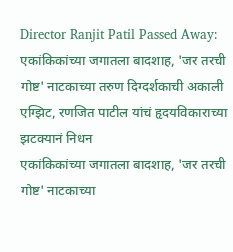Director Ranjit Patil Passed Away: एकांकिकांच्या जगातला बादशाह, 'जर तरची गोष्ट' नाटकाच्या तरुण दिग्दर्शकाची अकाली एग्झिट, रणजित पाटील यांचं हृदयविकाराच्या झटक्यानं निधन
एकांकिकांच्या जगातला बादशाह, 'जर तरची गोष्ट' नाटकाच्या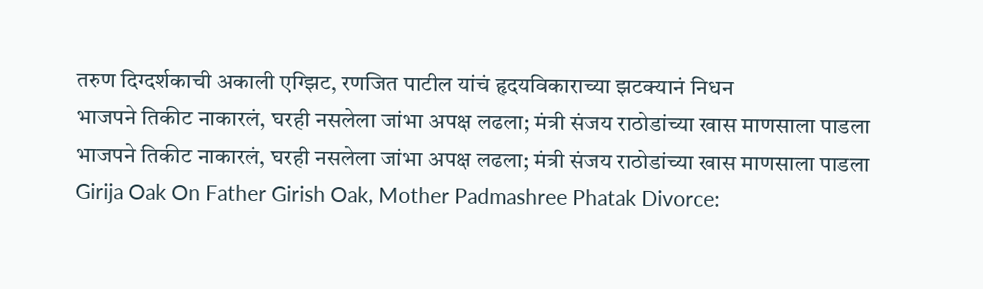तरुण दिग्दर्शकाची अकाली एग्झिट, रणजित पाटील यांचं हृदयविकाराच्या झटक्यानं निधन
भाजपने तिकीट नाकारलं, घरही नसलेला जांभा अपक्ष लढला; मंत्री संजय राठोडांच्या खास माणसाला पाडला
भाजपने तिकीट नाकारलं, घरही नसलेला जांभा अपक्ष लढला; मंत्री संजय राठोडांच्या खास माणसाला पाडला
Girija Oak On Father Girish Oak, Mother Padmashree Phatak Divorce: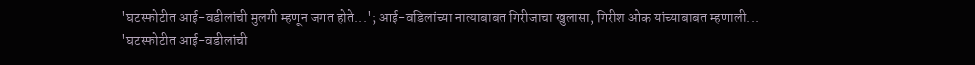'घटस्फोटीत आई-वडीलांची मुलगी म्हणून जगत होते...'; आई-वडिलांच्या नात्याबाबत गिरीजाचा खुलासा, गिरीश ओक यांच्याबाबत म्हणाली...
'घटस्फोटीत आई-वडीलांची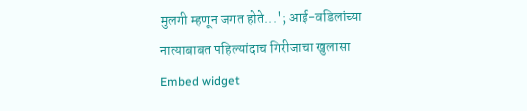मुलगी म्हणून जगत होते...'; आई-वडिलांच्या नात्याबाबत पहिल्यांदाच गिरीजाचा खुलासा
Embed widget